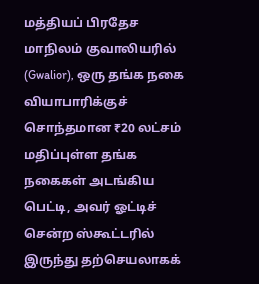மத்தியப் பிரதேச மாநிலம் குவாலியரில் (Gwalior), ஒரு தங்க நகை வியாபாரிக்குச் சொந்தமான ₹20 லட்சம் மதிப்புள்ள தங்க நகைகள் அடங்கிய பெட்டி, அவர் ஓட்டிச் சென்ற ஸ்கூட்டரில் இருந்து தற்செயலாகக்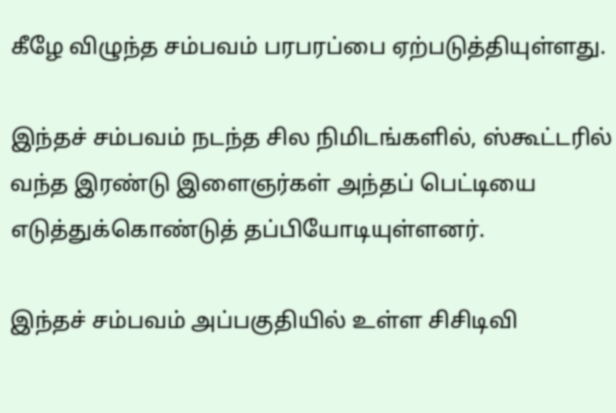கீழே விழுந்த சம்பவம் பரபரப்பை ஏற்படுத்தியுள்ளது.

இந்தச் சம்பவம் நடந்த சில நிமிடங்களில், ஸ்கூட்டரில் வந்த இரண்டு இளைஞர்கள் அந்தப் பெட்டியை எடுத்துக்கொண்டுத் தப்பியோடியுள்ளனர்.

இந்தச் சம்பவம் அப்பகுதியில் உள்ள சிசிடிவி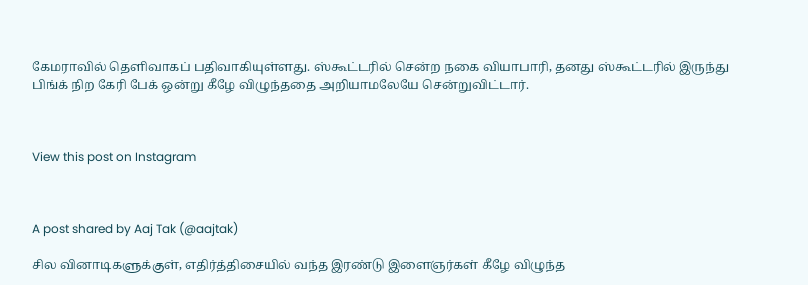கேமராவில் தெளிவாகப் பதிவாகியுள்ளது. ஸ்கூட்டரில் சென்ற நகை வியாபாரி, தனது ஸ்கூட்டரில் இருந்து பிங்க் நிற கேரி பேக் ஒன்று கீழே விழுந்ததை அறியாமலேயே சென்றுவிட்டார்.



View this post on Instagram



A post shared by Aaj Tak (@aajtak)

சில வினாடிகளுக்குள், எதிர்த்திசையில் வந்த இரண்டு இளைஞர்கள் கீழே விழுந்த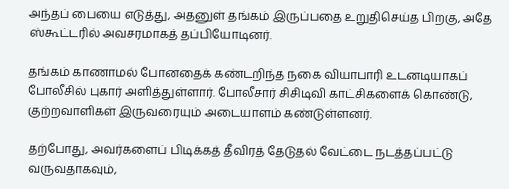அந்தப் பையை எடுத்து, அதனுள் தங்கம் இருப்பதை உறுதிசெய்த பிறகு, அதே ஸ்கூட்டரில் அவசரமாகத் தப்பியோடினர்.

தங்கம் காணாமல் போனதைக் கண்டறிந்த நகை வியாபாரி உடனடியாகப் போலீசில் புகார் அளித்துள்ளார். போலீசார் சிசிடிவி காட்சிகளைக் கொண்டு, குற்றவாளிகள் இருவரையும் அடையாளம் கண்டுள்ளனர்.

தற்போது, அவர்களைப் பிடிக்கத் தீவிரத் தேடுதல் வேட்டை நடத்தப்பட்டு வருவதாகவும்,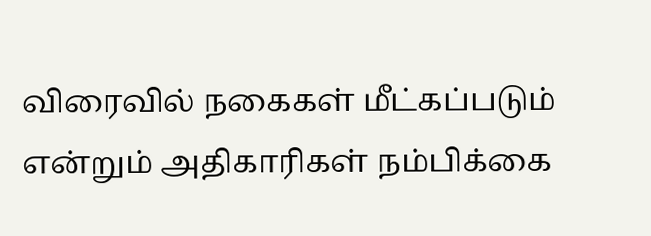விரைவில் நகைகள் மீட்கப்படும் என்றும் அதிகாரிகள் நம்பிக்கை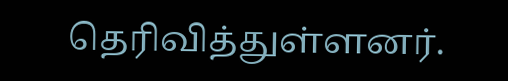தெரிவித்துள்ளனர்.